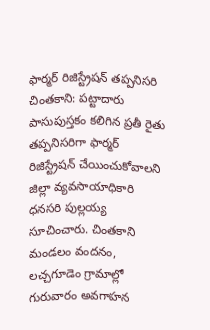ఫార్మర్ రిజిస్ట్రేషన్ తప్పనిసరి
చింతకాని: పట్టాదారు పాసుపుస్తకం కలిగిన ప్రతీ రైతు తప్పనిసరిగా ఫార్మర్ రిజిస్ట్రేషన్ చేయించుకోవాలని జిల్లా వ్యవసాయాధికారి ధనసరి పుల్లయ్య సూచించారు. చింతకాని మండలం వందనం, లచ్చగూడెం గ్రామాల్లో గురువారం అవగాహన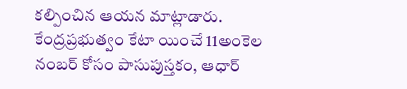కల్పించిన ఆయన మాట్లాడారు. కేంద్రప్రభుత్వం కేటా యించే 11అంకెల నంబర్ కోసం పాసుపుస్తకం, ఆధార్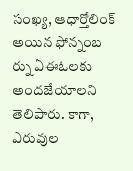సంఖ్య, ఆధార్తోలింక్ అయిన ఫోన్నంబ ర్ను ఏఈఓలకు అందజేయాలని తెలిపారు. కాగా, ఎరువుల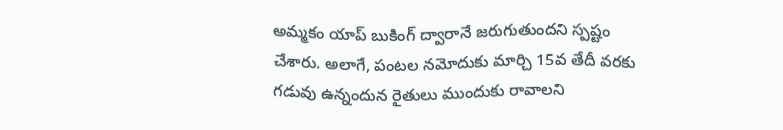అమ్మకం యాప్ బుకింగ్ ద్వారానే జరుగుతుందని స్పష్టం చేశారు. అలాగే, పంటల నమోదుకు మార్చి 15వ తేదీ వరకు గడువు ఉన్నందున రైతులు ముందుకు రావాలని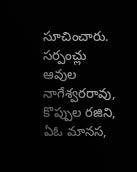సూచించారు. సర్పంచ్లు ఆవుల నాగేశ్వరరావు, కొప్పుల రజిని, ఏఓ మానస,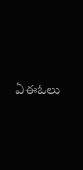ఏఈఓలు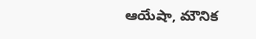ఆయేషా, మౌనిక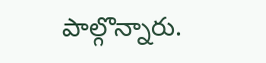పాల్గొన్నారు.